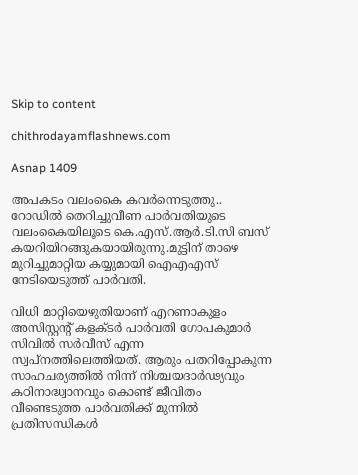Skip to content

chithrodayamflashnews.com

Asnap 1409

അപകടം വലംകൈ കവർന്നെടുത്തു.. റോഡിൽ തെറിച്ചുവീണ പാർവതിയുടെ വലംകൈയിലൂടെ കെ.എസ്.ആർ.ടി.സി ബസ് കയറിയിറങ്ങുകയായിരുന്നു.മുട്ടിന് താഴെ മുറിച്ചുമാറ്റിയ കയ്യുമായി ഐഎഎസ് നേടിയെടുത്ത് പാർവതി.

വിധി മാറ്റിയെഴുതിയാണ് എറണാകുളം അസിസ്റ്റന്റ് കളക്ടർ പാർവതി ഗോപകുമാർ സിവിൽ സർവീസ് എന്ന സ്വപ്നത്തിലെത്തിയത്. ആരും പതറിപ്പോകുന്ന സാഹചര്യത്തിൽ നിന്ന് നിശ്ചയദാർഢ്യവും കഠിനാദ്ധ്വാനവും കൊണ്ട് ജീവിതം വീണ്ടെടുത്ത പാർവതിക്ക് മുന്നിൽ പ്രതിസന്ധികൾ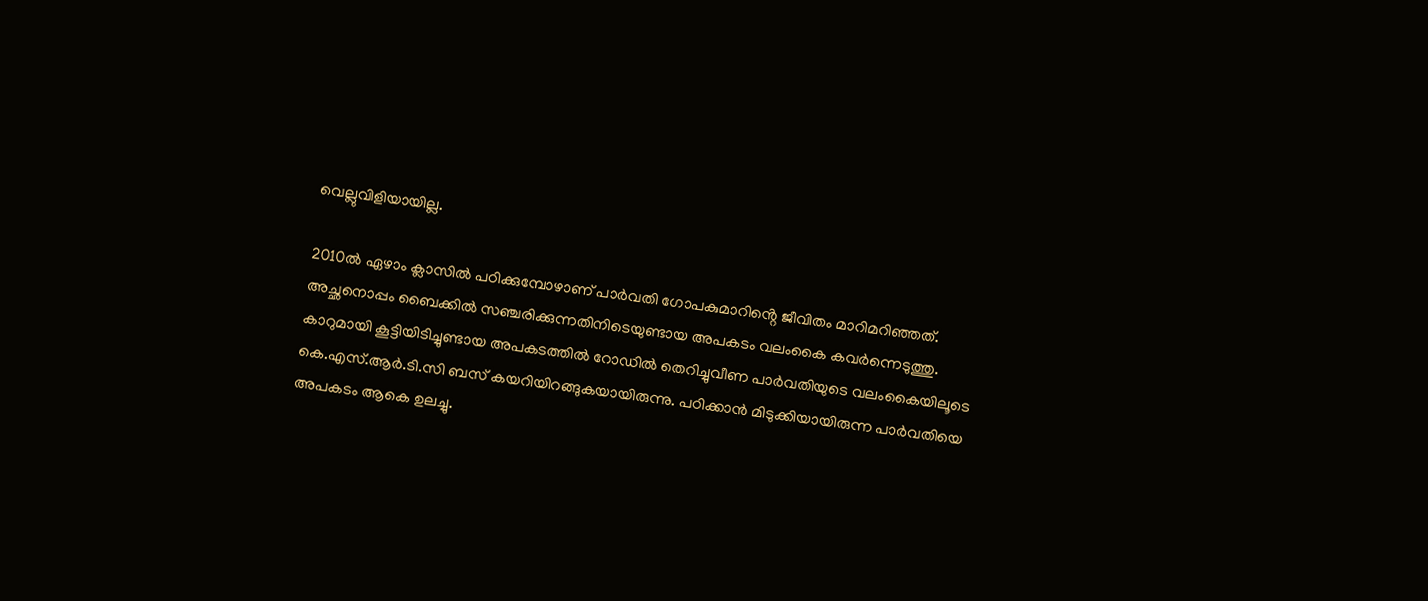വെല്ലുവിളിയായില്ല.

2010ൽ ഏഴാം ക്ലാസിൽ പഠിക്കുമ്പോഴാണ് പാർവതി ഗോപകുമാറിൻ്റെ ജീവിതം മാറിമറിഞ്ഞത്. അച്ഛനൊപ്പം ബൈക്കിൽ സഞ്ചരിക്കുന്നതിനിടെയുണ്ടായ അപകടം വലംകൈ കവർന്നെടുത്തു. കാറുമായി കൂട്ടിയിടിച്ചുണ്ടായ അപകടത്തിൽ റോഡിൽ തെറിച്ചുവീണ പാർവതിയുടെ വലംകൈയിലൂടെ കെ.എസ്.ആർ.ടി.സി ബസ് കയറിയിറങ്ങുകയായിരുന്നു. പഠിക്കാൻ മിടുക്കിയായിരുന്ന പാർവതിയെ അപകടം ആകെ ഉലച്ചു.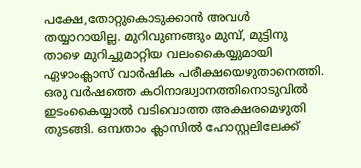പക്ഷേ,തോറ്റുകൊടുക്കാൻ അവൾ തയ്യാറായില്ല. മുറിവുണങ്ങും മുമ്പ്, മുട്ടിനു താഴെ മുറിച്ചുമാറ്റിയ വലംകൈയ്യുമായി ഏഴാംക്ലാസ് വാർഷിക പരീക്ഷയെഴുതാനെത്തി. ഒരു വർഷത്തെ കഠിനാദ്ധ്വാനത്തിനൊടുവിൽ ഇടംകൈയ്യാൽ വടിവൊത്ത അക്ഷരമെഴുതി തുടങ്ങി. ഒമ്പതാം ക്ലാസിൽ ഹോസ്റ്റലിലേക്ക്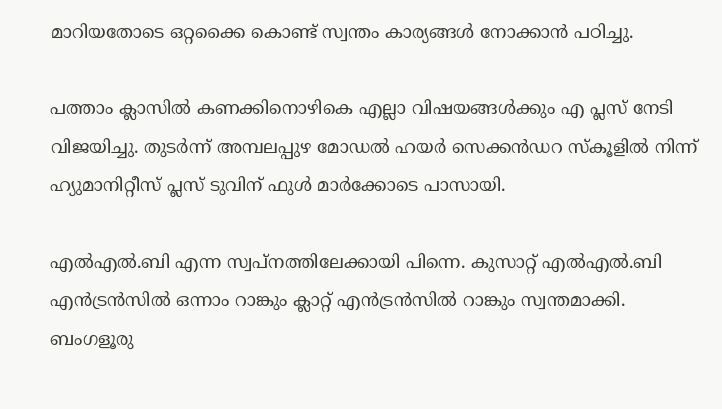മാറിയതോടെ ഒറ്റക്കൈ കൊണ്ട് സ്വന്തം കാര്യങ്ങൾ നോക്കാൻ പഠിച്ചു.

പത്താം ക്ലാസിൽ കണക്കിനൊഴികെ എല്ലാ വിഷയങ്ങൾക്കും എ പ്ലസ് നേടി വിജയിച്ചു. തുടർന്ന് അമ്പലപ്പുഴ മോഡൽ ഹയർ സെക്കൻഡറ സ്കൂളിൽ നിന്ന് ഹ്യുമാനിറ്റീസ് പ്ലസ് ടുവിന് ഫുൾ മാർക്കോടെ പാസായി.

എൽഎൽ.ബി എന്ന സ്വപ്നത്തിലേക്കായി പിന്നെ. കുസാറ്റ് എൽഎൽ.ബി എൻട്രൻസിൽ ഒന്നാം റാങ്കും ക്ലാറ്റ് എൻട്രൻസിൽ റാങ്കും സ്വന്തമാക്കി. ബംഗളൂരു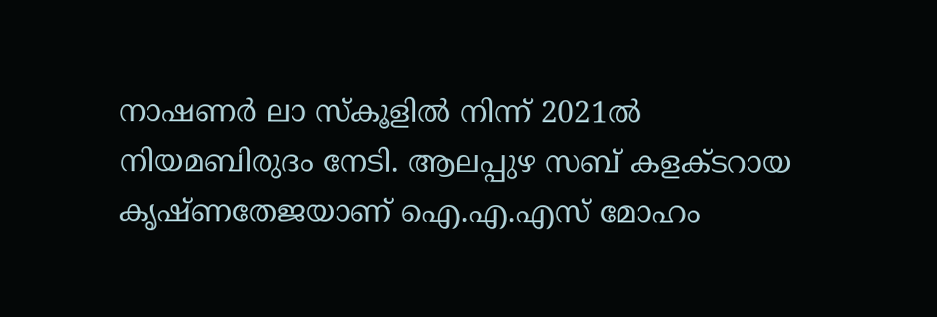നാഷണർ ലാ സ്‌കൂളിൽ നിന്ന് 2021ൽ നിയമബിരുദം നേടി. ആലപ്പുഴ സബ് കളക്ടറായ കൃഷ്ണതേജയാണ് ഐ.എ.എസ് മോഹം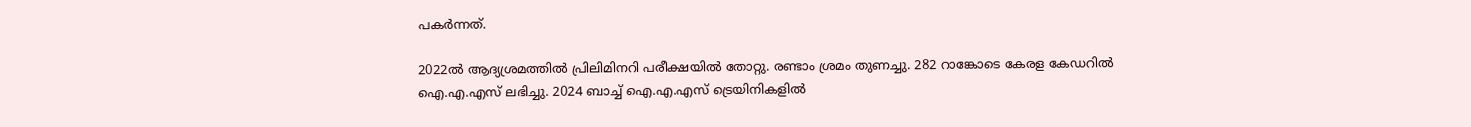പകർന്നത്.

2022ൽ ആദ്യശ്രമത്തിൽ പ്രിലിമിനറി പരീക്ഷയിൽ തോറ്റു. രണ്ടാം ശ്രമം തുണച്ചു. 282 റാങ്കോടെ കേരള കേഡറിൽ ഐ.എ.എസ് ലഭിച്ചു. 2024 ബാച്ച് ഐ.എ.എസ് ട്രെയിനികളിൽ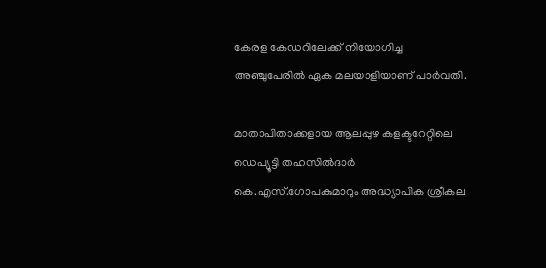കേരള കേഡറിലേക്ക് നിയോഗിച്ച അഞ്ചുപേരിൽ ഏക മലയാളിയാണ് പാർവതി.

മാതാപിതാക്കളായ ആലപ്പുഴ കളക്ടറേറ്റിലെ ഡെപ്യൂട്ടി തഹസിൽദാർ കെ.എസ്.ഗോപകുമാറും അദ്ധ്യാപിക ശ്രീകല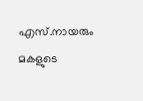എസ്.നായരും മകളുടെ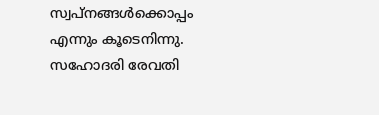സ്വപ്നങ്ങൾക്കൊപ്പം എന്നും കൂടെനിന്നു. സഹോദരി രേവതി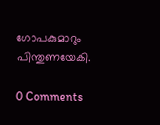ഗോപകുമാറും പിന്തുണയേകി.

0 Comments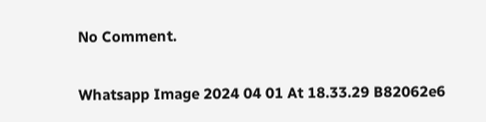No Comment.

Whatsapp Image 2024 04 01 At 18.33.29 B82062e6